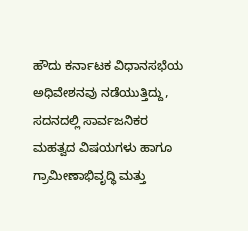ಹೌದು ಕರ್ನಾಟಕ ವಿಧಾನಸಭೆಯ ಅಧಿವೇಶನವು ನಡೆಯುತ್ತಿದ್ದು, ಸದನದಲ್ಲಿ ಸಾರ್ವಜನಿಕರ ಮಹತ್ವದ ವಿಷಯಗಳು ಹಾಗೂ ಗ್ರಾಮೀಣಾಭಿವೃದ್ಧಿ ಮತ್ತು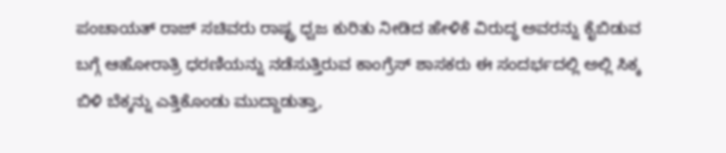ಪಂಚಾಯತ್ ರಾಜ್ ಸಚಿವರು ರಾಷ್ಟ್ರ ಧ್ವಜ ಕುರಿತು ನೀಡಿದ ಹೇಳಿಕೆ ವಿರುದ್ಧ ಅವರನ್ನು ಕೈಬಿಡುವ ಬಗ್ಗೆ ಆಹೋರಾತ್ರಿ ಧರಣಿಯನ್ನು ನಡೆಸುತ್ತಿರುವ ಕಾಂಗ್ರೆಸ್ ಶಾಸಕರು ಈ ಸಂದರ್ಭದಲ್ಲಿ ಅಲ್ಲಿ ಸಿಕ್ಕ ಬಿಳಿ ಬೆಕ್ಕನ್ನು ಎತ್ತಿಕೊಂಡು ಮುದ್ದಾಡುತ್ತಾ,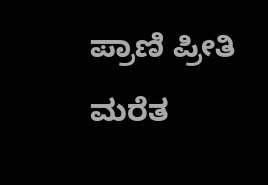ಪ್ರಾಣಿ ಪ್ರೀತಿ ಮರೆತ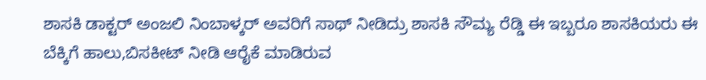ಶಾಸಕಿ ಡಾಕ್ಟರ್ ಅಂಜಲಿ ನಿಂಬಾಳ್ಕರ್ ಅವರಿಗೆ ಸಾಥ್ ನೀಡಿದ್ರು ಶಾಸಕಿ ಸೌಮ್ಯ ರೆಡ್ಡಿ ಈ ಇಬ್ಬರೂ ಶಾಸಕಿಯರು ಈ ಬೆಕ್ಕಿಗೆ ಹಾಲು,ಬಿಸಕೀಟ್ ನೀಡಿ ಆರೈಕೆ ಮಾಡಿರುವ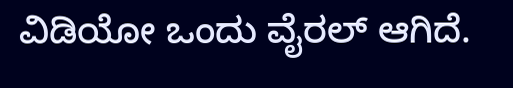ವಿಡಿಯೋ ಒಂದು ವೈರಲ್ ಆಗಿದೆ.